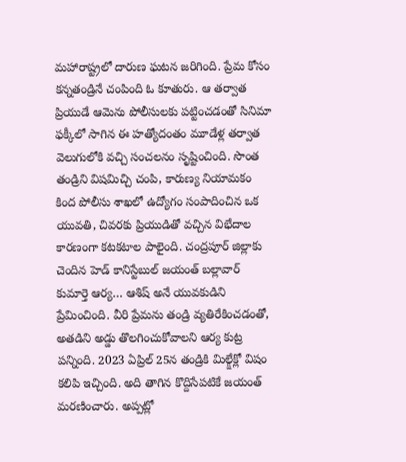మహారాష్ట్రలో దారుణ ఘటన జరిగింది. ప్రేమ కోసం కన్నతండ్రినే చంపింది ఓ కూతురు. ఆ తర్వాత ప్రియుడే ఆమెను పోలీసులకు పట్టించడంతో సినిమా ఫక్కీలో సాగిన ఈ హత్యోదంతం మూడేళ్ల తర్వాత వెలుగులోకి వచ్చి సంచలనం సృష్టించింది. సొంత తండ్రిని విషమిచ్చి చంపి, కారుణ్య నియామకం కింద పోలీసు శాఖలో ఉద్యోగం సంపాదించిన ఒక యువతి, చివరకు ప్రియుడితో వచ్చిన విభేదాల కారణంగా కటకటాల పాలైంది. చంద్రపూర్ జిల్లాకు చెందిన హెడ్ కానిస్టేబుల్ జయంత్ బల్లావార్ కుమార్తె ఆర్య… ఆశిష్ అనే యువకుడిని ప్రేమించింది. వీరి ప్రేమను తండ్రి వ్యతిరేకించడంతో, అతడిని అడ్డు తొలగించుకోవాలని ఆర్య కుట్ర పన్నింది. 2023 ఏప్రిల్ 25న తండ్రికి మిల్క్షేక్లో విషం కలిపి ఇచ్చింది. అది తాగిన కొద్దిసేపటికే జయంత్ మరణించారు. అప్పట్లో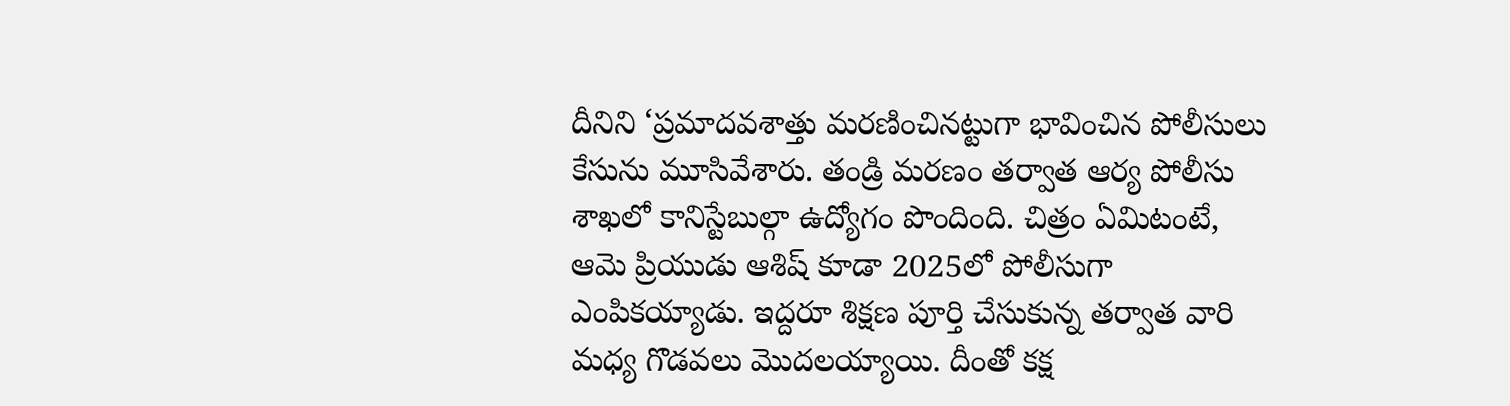దీనిని ‘ప్రమాదవశాత్తు మరణించినట్టుగా భావించిన పోలీసులు కేసును మూసివేశారు. తండ్రి మరణం తర్వాత ఆర్య పోలీసు శాఖలో కానిస్టేబుల్గా ఉద్యోగం పొందింది. చిత్రం ఏమిటంటే, ఆమె ప్రియుడు ఆశిష్ కూడా 2025లో పోలీసుగా ఎంపికయ్యాడు. ఇద్దరూ శిక్షణ పూర్తి చేసుకున్న తర్వాత వారి మధ్య గొడవలు మొదలయ్యాయి. దీంతో కక్ష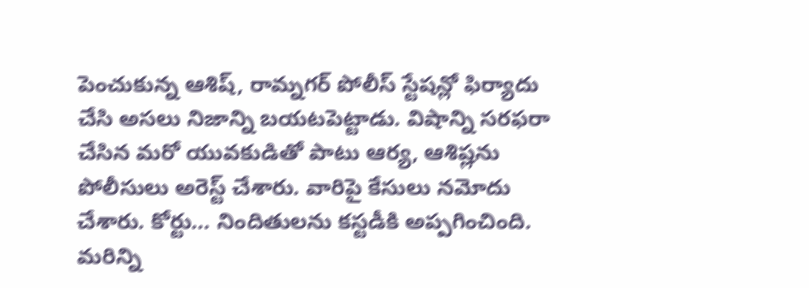పెంచుకున్న ఆశిష్, రామ్నగర్ పోలీస్ స్టేషన్లో ఫిర్యాదు చేసి అసలు నిజాన్ని బయటపెట్టాడు. విషాన్ని సరఫరా చేసిన మరో యువకుడితో పాటు ఆర్య, ఆశిష్లను పోలీసులు అరెస్ట్ చేశారు. వారిపై కేసులు నమోదు చేశారు. కోర్టు… నిందితులను కస్టడీకి అప్పగించింది.
మరిన్ని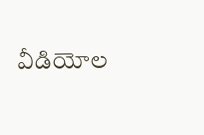వీడియోల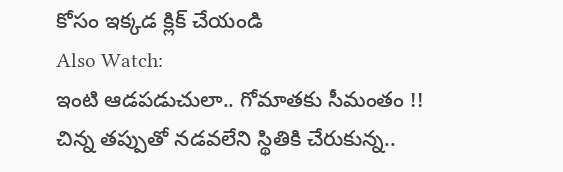కోసం ఇక్కడ క్లిక్ చేయండి
Also Watch:
ఇంటి ఆడపడుచులా.. గోమాతకు సీమంతం !!
చిన్న తప్పుతో నడవలేని స్థితికి చేరుకున్న..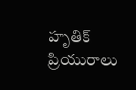హృతిక్ ప్రియురాలు